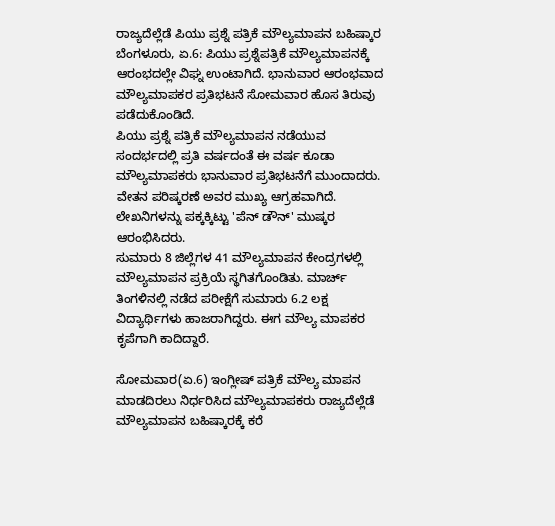ರಾಜ್ಯದೆಲ್ಲೆಡೆ ಪಿಯು ಪ್ರಶ್ನೆ ಪತ್ರಿಕೆ ಮೌಲ್ಯಮಾಪನ ಬಹಿಷ್ಕಾರ
ಬೆಂಗಳೂರು, ಏ.6: ಪಿಯು ಪ್ರಶ್ನೆಪತ್ರಿಕೆ ಮೌಲ್ಯಮಾಪನಕ್ಕೆ ಆರಂಭದಲ್ಲೇ ವಿಘ್ನ ಉಂಟಾಗಿದೆ. ಭಾನುವಾರ ಆರಂಭವಾದ ಮೌಲ್ಯಮಾಪಕರ ಪ್ರತಿಭಟನೆ ಸೋಮವಾರ ಹೊಸ ತಿರುವು ಪಡೆದುಕೊಂಡಿದೆ.
ಪಿಯು ಪ್ರಶ್ನೆ ಪತ್ರಿಕೆ ಮೌಲ್ಯಮಾಪನ ನಡೆಯುವ ಸಂದರ್ಭದಲ್ಲಿ ಪ್ರತಿ ವರ್ಷದಂತೆ ಈ ವರ್ಷ ಕೂಡಾ ಮೌಲ್ಯಮಾಪಕರು ಭಾನುವಾರ ಪ್ರತಿಭಟನೆಗೆ ಮುಂದಾದರು. ವೇತನ ಪರಿಷ್ಕರಣೆ ಅವರ ಮುಖ್ಯ ಆಗ್ರಹವಾಗಿದೆ. ಲೇಖನಿಗಳನ್ನು ಪಕ್ಕಕ್ಕಿಟ್ಟು 'ಪೆನ್ ಡೌನ್' ಮುಷ್ಕರ ಆರಂಭಿಸಿದರು.
ಸುಮಾರು 8 ಜಿಲ್ಲೆಗಳ 41 ಮೌಲ್ಯಮಾಪನ ಕೇಂದ್ರಗಳಲ್ಲಿ ಮೌಲ್ಯಮಾಪನ ಪ್ರಕ್ರಿಯೆ ಸ್ಥಗಿತಗೊಂಡಿತು. ಮಾರ್ಚ್ ತಿಂಗಳಿನಲ್ಲಿ ನಡೆದ ಪರೀಕ್ಷೆಗೆ ಸುಮಾರು 6.2 ಲಕ್ಷ ವಿದ್ಯಾರ್ಥಿಗಳು ಹಾಜರಾಗಿದ್ದರು. ಈಗ ಮೌಲ್ಯ ಮಾಪಕರ ಕೃಪೆಗಾಗಿ ಕಾದಿದ್ದಾರೆ.

ಸೋಮವಾರ(ಏ.6) ಇಂಗ್ಲೀಷ್ ಪತ್ರಿಕೆ ಮೌಲ್ಯ ಮಾಪನ ಮಾಡದಿರಲು ನಿರ್ಧರಿಸಿದ ಮೌಲ್ಯಮಾಪಕರು ರಾಜ್ಯದೆಲ್ಲೆಡೆ ಮೌಲ್ಯಮಾಪನ ಬಹಿಷ್ಕಾರಕ್ಕೆ ಕರೆ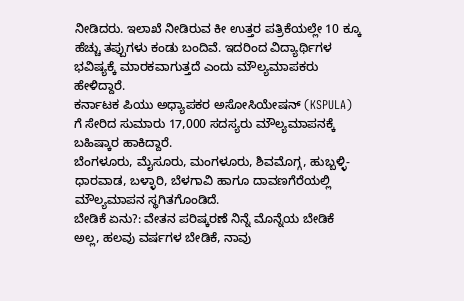ನೀಡಿದರು. ಇಲಾಖೆ ನೀಡಿರುವ ಕೀ ಉತ್ತರ ಪತ್ರಿಕೆಯಲ್ಲೇ 10 ಕ್ಕೂ ಹೆಚ್ಚು ತಪ್ಪುಗಳು ಕಂಡು ಬಂದಿವೆ. ಇದರಿಂದ ವಿದ್ಯಾರ್ಥಿಗಳ ಭವಿಷ್ಯಕ್ಕೆ ಮಾರಕವಾಗುತ್ತದೆ ಎಂದು ಮೌಲ್ಯಮಾಪಕರು ಹೇಳಿದ್ದಾರೆ.
ಕರ್ನಾಟಕ ಪಿಯು ಅಧ್ಯಾಪಕರ ಅಸೋಸಿಯೇಷನ್ (KSPULA) ಗೆ ಸೇರಿದ ಸುಮಾರು 17,000 ಸದಸ್ಯರು ಮೌಲ್ಯಮಾಪನಕ್ಕೆ ಬಹಿಷ್ಕಾರ ಹಾಕಿದ್ದಾರೆ.
ಬೆಂಗಳೂರು, ಮೈಸೂರು, ಮಂಗಳೂರು, ಶಿವಮೊಗ್ಗ, ಹುಬ್ಬಳ್ಳಿ-ಧಾರವಾಡ, ಬಳ್ಳಾರಿ, ಬೆಳಗಾವಿ ಹಾಗೂ ದಾವಣಗೆರೆಯಲ್ಲಿ ಮೌಲ್ಯಮಾಪನ ಸ್ಥಗಿತಗೊಂಡಿದೆ.
ಬೇಡಿಕೆ ಏನು?: ವೇತನ ಪರಿಷ್ಕರಣೆ ನಿನ್ನೆ ಮೊನ್ನೆಯ ಬೇಡಿಕೆ ಅಲ್ಲ, ಹಲವು ವರ್ಷಗಳ ಬೇಡಿಕೆ, ನಾವು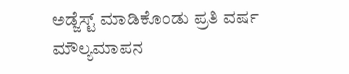ಅಡ್ಜೆಸ್ಟ್ ಮಾಡಿಕೊಂಡು ಪ್ರತಿ ವರ್ಷ ಮೌಲ್ಯಮಾಪನ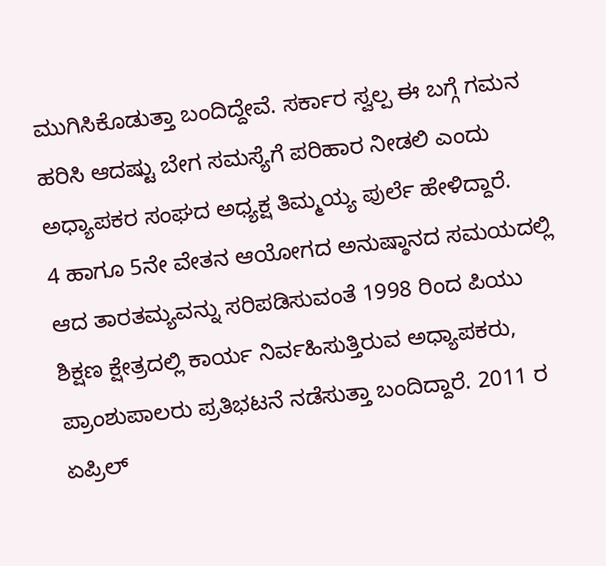ಮುಗಿಸಿಕೊಡುತ್ತಾ ಬಂದಿದ್ದೇವೆ. ಸರ್ಕಾರ ಸ್ವಲ್ಪ ಈ ಬಗ್ಗೆ ಗಮನ ಹರಿಸಿ ಆದಷ್ಟು ಬೇಗ ಸಮಸ್ಯೆಗೆ ಪರಿಹಾರ ನೀಡಲಿ ಎಂದು ಅಧ್ಯಾಪಕರ ಸಂಘದ ಅಧ್ಯಕ್ಷ ತಿಮ್ಮಯ್ಯ ಪುರ್ಲೆ ಹೇಳಿದ್ದಾರೆ.
4 ಹಾಗೂ 5ನೇ ವೇತನ ಆಯೋಗದ ಅನುಷ್ಠಾನದ ಸಮಯದಲ್ಲಿ ಆದ ತಾರತಮ್ಯವನ್ನು ಸರಿಪಡಿಸುವಂತೆ 1998 ರಿಂದ ಪಿಯು ಶಿಕ್ಷಣ ಕ್ಷೇತ್ರದಲ್ಲಿ ಕಾರ್ಯ ನಿರ್ವಹಿಸುತ್ತಿರುವ ಅಧ್ಯಾಪಕರು, ಪ್ರಾಂಶುಪಾಲರು ಪ್ರತಿಭಟನೆ ನಡೆಸುತ್ತಾ ಬಂದಿದ್ದಾರೆ. 2011 ರ ಏಪ್ರಿಲ್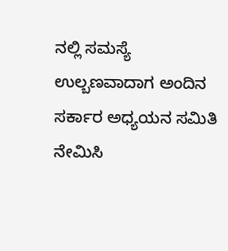ನಲ್ಲಿ ಸಮಸ್ಯೆ ಉಲ್ಬಣವಾದಾಗ ಅಂದಿನ ಸರ್ಕಾರ ಅಧ್ಯಯನ ಸಮಿತಿ ನೇಮಿಸಿ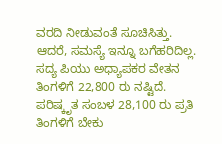ವರದಿ ನೀಡುವಂತೆ ಸೂಚಿಸಿತ್ತು. ಆದರೆ, ಸಮಸ್ಯೆ ಇನ್ನೂ ಬಗೆಹರಿದಿಲ್ಲ.
ಸದ್ಯ ಪಿಯು ಅಧ್ಯಾಪಕರ ವೇತನ ತಿಂಗಳಿಗೆ 22,800 ರು ನಷ್ಟಿದೆ. ಪರಿಷ್ಕೃತ ಸಂಬಳ 28,100 ರು ಪ್ರತಿ ತಿಂಗಳಿಗೆ ಬೇಕು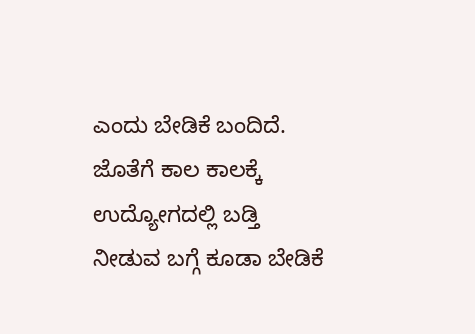ಎಂದು ಬೇಡಿಕೆ ಬಂದಿದೆ. ಜೊತೆಗೆ ಕಾಲ ಕಾಲಕ್ಕೆ ಉದ್ಯೋಗದಲ್ಲಿ ಬಡ್ತಿ ನೀಡುವ ಬಗ್ಗೆ ಕೂಡಾ ಬೇಡಿಕೆ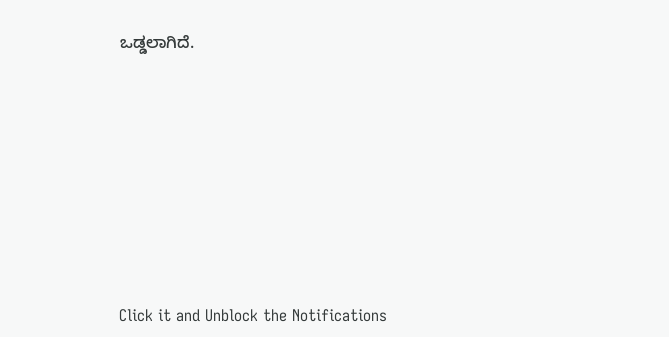ಒಡ್ಡಲಾಗಿದೆ.












Click it and Unblock the Notifications